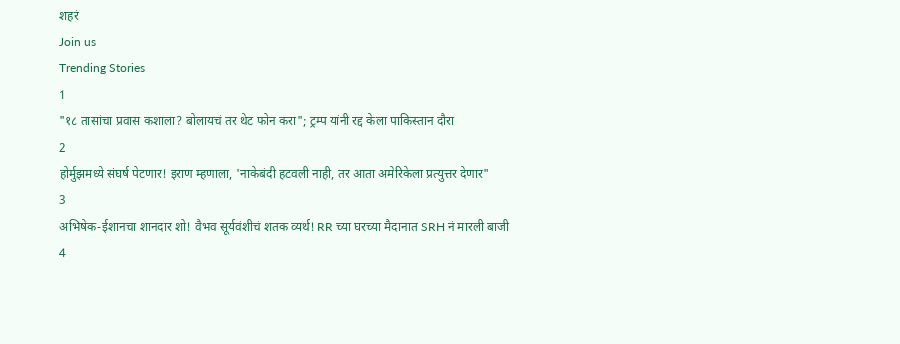शहरं
Join us
Trending Stories
1
"१८ तासांचा प्रवास कशाला? बोलायचं तर थेट फोन करा"; ट्रम्प यांनी रद्द केला पाकिस्तान दौरा
2
होर्मुझमध्ये संघर्ष पेटणार! इराण म्हणाला, 'नाकेबंदी हटवली नाही, तर आता अमेरिकेला प्रत्युत्तर देणार"
3
अभिषेक-ईशानचा शानदार शो! वैभव सूर्यवंशीचं शतक व्यर्थ! RR च्या घरच्या मैदानात SRH नं मारली बाजी
4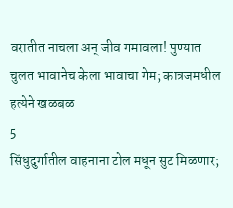वरातीत नाचला अन् जीव गमावला! पुण्यात चुलत भावानेच केला भावाचा गेम; कात्रजमधील हत्येने खळबळ
5
सिंधुदुर्गातील वाहनाना टोल मधून सुट मिळणार;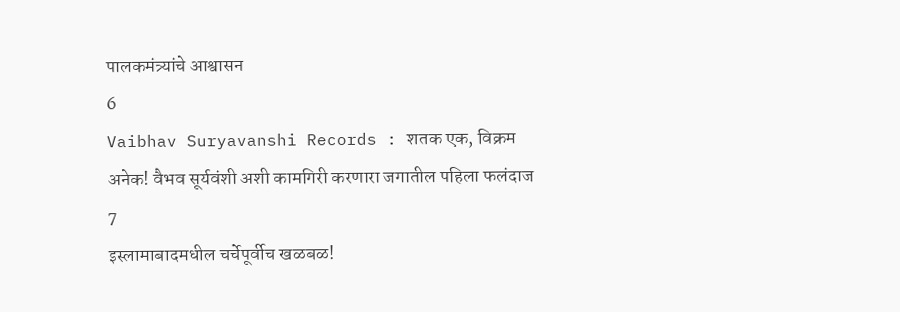पालकमंत्र्यांचे आश्वासन
6
Vaibhav Suryavanshi Records : शतक एक, विक्रम अनेक! वैभव सूर्यवंशी अशी कामगिरी करणारा जगातील पहिला फलंदाज
7
इस्लामाबादमधील चर्चेपूर्वीच खळबळ!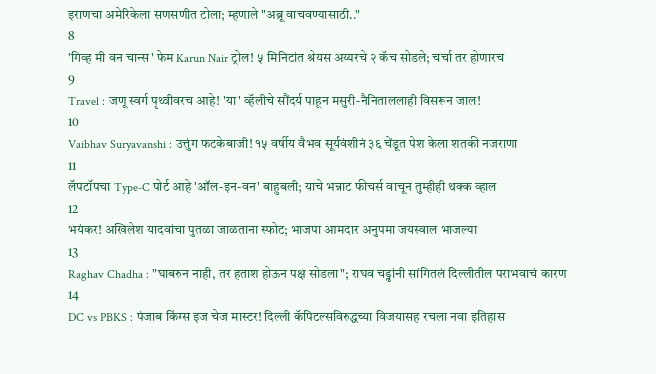इराणचा अमेरिकेला सणसणीत टोला; म्हणाले "अब्रू वाचवण्यासाठी.."
8
'गिव्ह मी वन चान्स' फेम Karun Nair ट्रोल! ५ मिनिटांत श्रेयस अय्यरचे २ कॅच सोडले; चर्चा तर होणारच
9
Travel : जणू स्वर्ग पृथ्वीवरच आहे! 'या' व्हॅलीचे सौंदर्य पाहून मसुरी-नैनिताललाही विसरून जाल!
10
Vaibhav Suryavanshi : उत्तुंग फटकेबाजी! १५ वर्षीय वैभव सूर्यवंशीनं ३६ चेंडूत पेश केला शतकी नजराणा
11
लॅपटॉपचा Type-C पोर्ट आहे 'ऑल-इन-वन' बाहुबली; याचे भन्नाट फीचर्स वाचून तुम्हीही थक्क व्हाल
12
भयंकर! अखिलेश यादवांचा पुतळा जाळताना स्फोट; भाजपा आमदार अनुपमा जयस्वाल भाजल्या
13
Raghav Chadha : "घाबरुन नाही, तर हताश होऊन पक्ष सोडला"; राघव चड्ढांनी सांगितलं दिल्लीतील पराभवाचं कारण
14
DC vs PBKS : पंजाब किंग्स इज चेज मास्टर! दिल्ली कॅपिटल्सविरुद्धच्या विजयासह रचला नवा इतिहास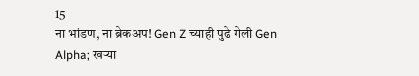15
ना भांडण, ना ब्रेकअप! Gen Z च्याही पुढे गेली Gen Alpha; खऱ्या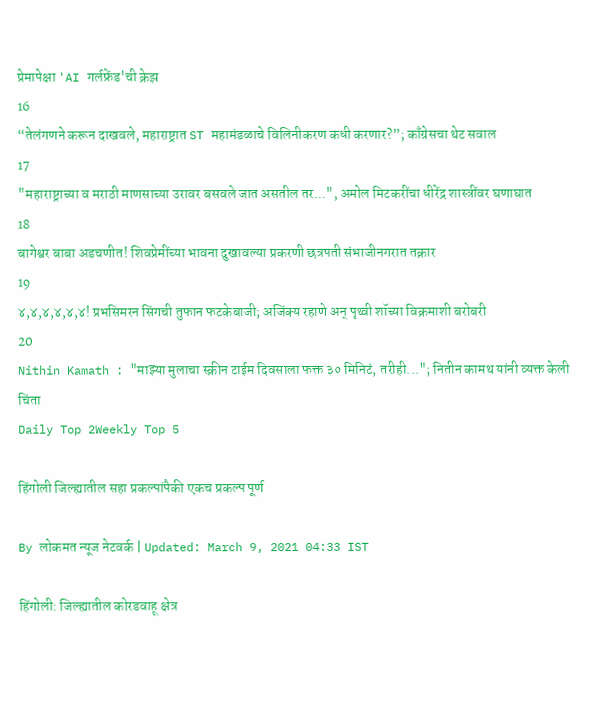प्रेमापेक्षा 'AI गर्लफ्रेंड'ची क्रेझ
16
“तेलंगणने करून दाखवले, महाराष्ट्रात ST महामंडळाचे विलिनीकरण कधी करणार?”; काँग्रेसचा थेट सवाल
17
"महाराष्ट्राच्या व मराठी माणसाच्या उरावर बसवले जात असतील तर...", अमोल मिटकरींचा धीरेंद्र शास्त्रींवर घणाघात
18
बागेश्वर बाबा अडचणीत! शिवप्रेमींच्या भावना दुखावल्या प्रकरणी छत्रपती संभाजीनगरात तक्रार
19
४,४,४,४,४,४! प्रभसिमरन सिंगची तुफान फटकेबाजी; अजिंक्य रहाणे अन् पृथ्वी शॉच्या विक्रमाशी बरोबरी
20
Nithin Kamath : "माझ्या मुलाचा स्क्रीन टाईम दिवसाला फक्त ३० मिनिटं, तरीही..."; नितीन कामथ यांनी व्यक्त केली चिंता
Daily Top 2Weekly Top 5

हिंगोली जिल्ह्यातील सहा प्रकल्पांपैकी एकच प्रकल्प पूर्ण

By लोकमत न्यूज नेटवर्क | Updated: March 9, 2021 04:33 IST

हिंगोली: जिल्ह्यातील कोरडवाहू क्षेत्र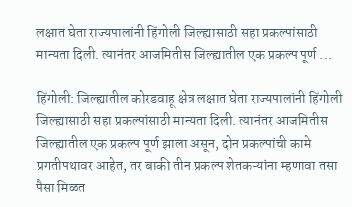लक्षात घेता राज्यपालांनी हिंगोली जिल्ह्यासाठी सहा प्रकल्पांसाठी मान्यता दिली. त्यानंतर आजमितीस जिल्ह्यातील एक प्रकल्प पूर्ण ...

हिंगोली: जिल्ह्यातील कोरडवाहू क्षेत्र लक्षात घेता राज्यपालांनी हिंगोली जिल्ह्यासाठी सहा प्रकल्पांसाठी मान्यता दिली. त्यानंतर आजमितीस जिल्ह्यातील एक प्रकल्प पूर्ण झाला असून, दोन प्रकल्पांची कामे प्रगतीपथावर आहेत, तर बाकी तीन प्रकल्प शेतकऱ्यांना म्हणावा तसा पैसा मिळत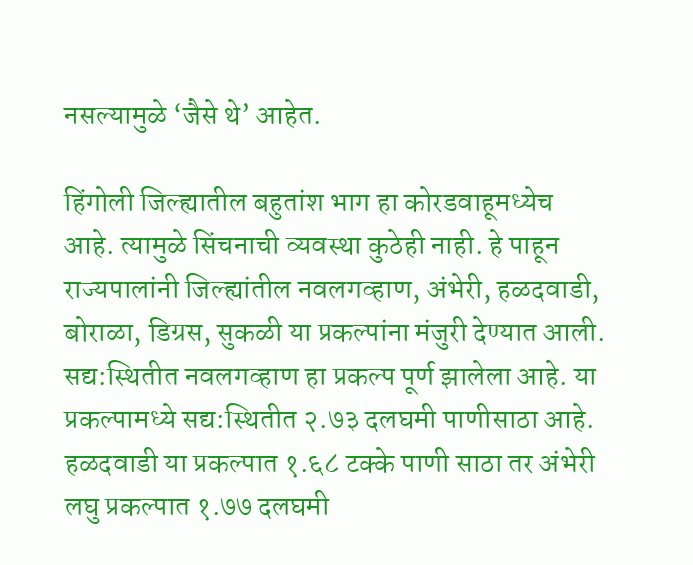नसल्यामुळे ‘जैसे थे’ आहेत.

हिंगोली जिल्ह्यातील बहुतांश भाग हा कोरडवाहूमध्येच आहे. त्यामुळे सिंचनाची व्यवस्था कुठेही नाही. हे पाहून राज्यपालांनी जिल्ह्यांतील नवलगव्हाण, अंभेरी, हळदवाडी, बोराळा, डिग्रस, सुकळी या प्रकल्पांना मंजुरी देण्यात आली. सद्य:स्थितीत नवलगव्हाण हा प्रकल्प पूर्ण झालेला आहे. या प्रकल्पामध्ये सद्य:स्थितीत २.७३ दलघमी पाणीसाठा आहे. हळदवाडी या प्रकल्पात १.६८ टक्के पाणी साठा तर अंभेरी लघु प्रकल्पात १.७७ दलघमी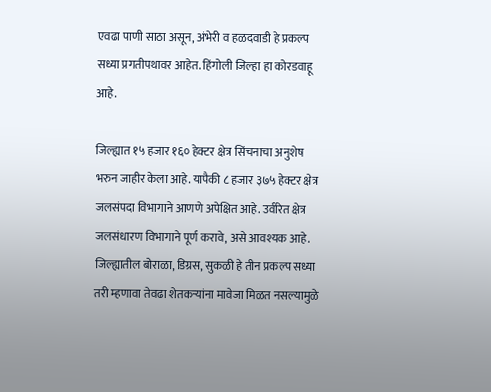एवढा पाणी साठा असून, अंभेरी व हळदवाडी हे प्रकल्प सध्या प्रगतीपथावर आहेत. हिंगोली जिल्हा हा कोरडवाहू आहे.

जिल्ह्यात १५ हजार १६० हेक्टर क्षेत्र सिंचनाचा अनुशेष भरुन जाहीर केला आहे. यापैकी ८ हजार ३७५ हेक्टर क्षेत्र जलसंपदा विभागाने आणणे अपेक्षित आहे. उर्वरित क्षेत्र जलसंधारण विभागाने पूर्ण करावे, असे आवश्यक आहे. जिल्ह्यातील बोराळा, डिग्रस, सुकळी हे तीन प्रकल्प सध्या तरी म्हणावा तेवढा शेतकऱ्यांना मावेजा मिळत नसल्यामुळे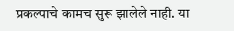प्रकल्पाचे कामच सुरू झालेले नाही. या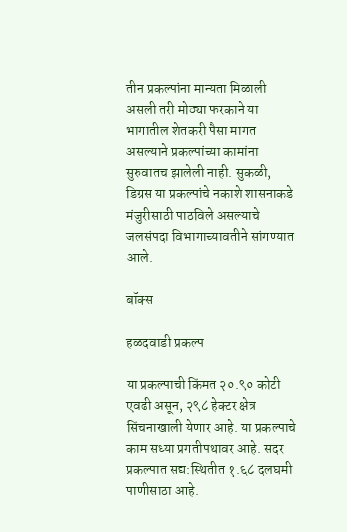तीन प्रकल्पांना मान्यता मिळाली असली तरी मोठ्या फरकाने या भागातील शेतकरी पैसा मागत असल्याने प्रकल्पांच्या कामांना सुरुवातच झालेली नाही. सुकळी, डिग्रस या प्रकल्पांचे नकाशे शासनाकडे मंजुरीसाठी पाठविले असल्याचे जलसंपदा विभागाच्यावतीने सांगण्यात आले.

बॉक्स

हळदवाडी प्रकल्प

या प्रकल्पाची किंमत २०.९० कोटी एवढी असून, २९८ हेक्टर क्षेत्र सिंचनाखाली येणार आहे. या प्रकल्पाचे काम सध्या प्रगतीपथावर आहे. सदर प्रकल्पात सद्य:स्थितीत १.६८ दलघमी पाणीसाठा आहे.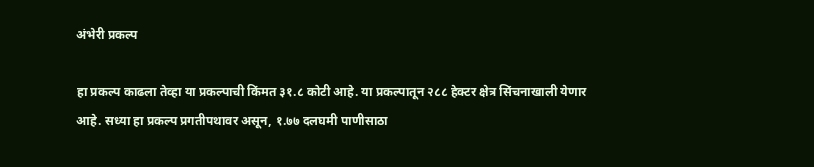अंभेरी प्रकल्प

हा प्रकल्प काढला तेव्हा या प्रकल्पाची किंमत ३१.८ कोटी आहे. या प्रकल्पातून २८८ हेक्टर क्षेत्र सिंचनाखाली येणार आहे. सध्या हा प्रकल्प प्रगतीपथावर असून, १.७७ दलघमी पाणीसाठा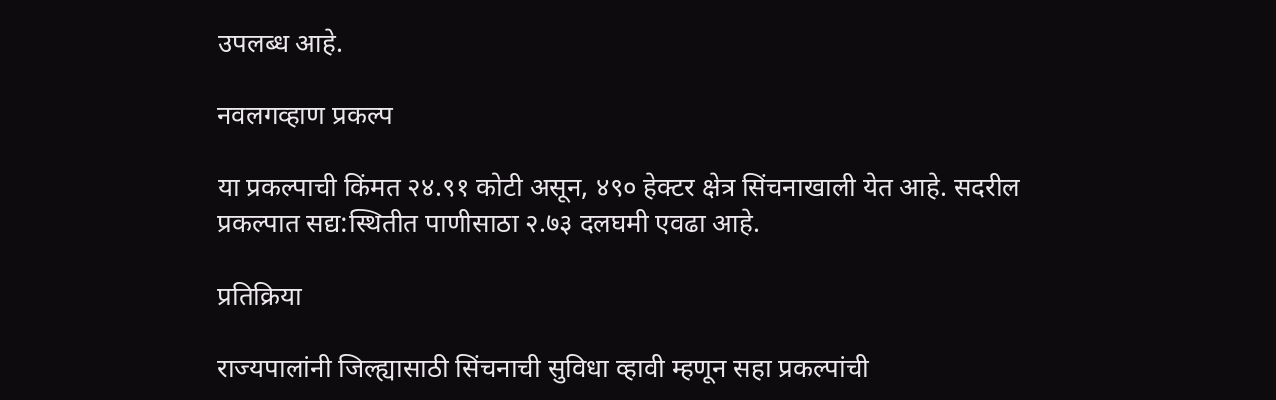उपलब्ध आहे.

नवलगव्हाण प्रकल्प

या प्रकल्पाची किंमत २४.९१ कोटी असून, ४९० हेक्टर क्षेत्र सिंचनाखाली येत आहे. सदरील प्रकल्पात सद्य:स्थितीत पाणीसाठा २.७३ दलघमी एवढा आहे.

प्रतिक्रिया

राज्यपालांनी जिल्ह्यासाठी सिंचनाची सुविधा व्हावी म्हणून सहा प्रकल्पांची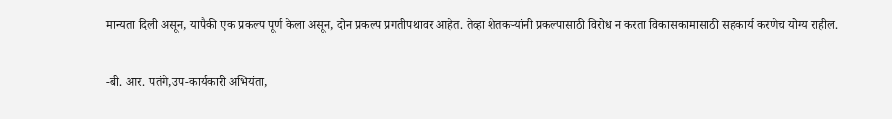मान्यता दिली असून, यापैकी एक प्रकल्प पूर्ण केला असून, दोन प्रकल्प प्रगतीपथावर आहेत. तेव्हा शेतकऱ्यांनी प्रकल्पासाठी विरोध न करता विकासकामासाठी सहकार्य करणेच योग्य राहील.

-बी. आर. पतंगे,उप-कार्यकारी अभियंता,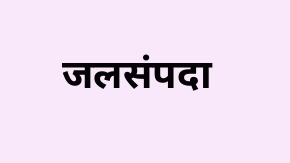जलसंपदा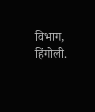विभाग, हिंगोली.